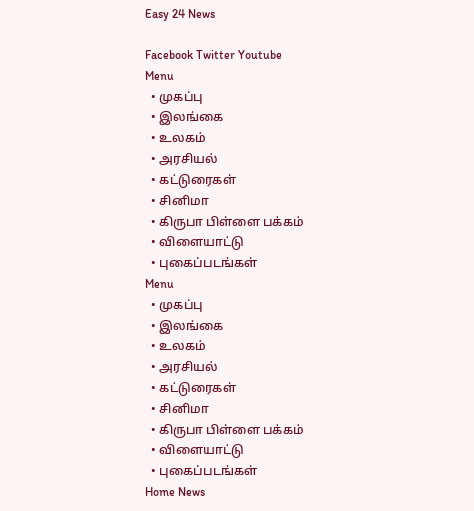Easy 24 News

Facebook Twitter Youtube
Menu
  • முகப்பு
  • இலங்கை
  • உலகம்
  • அரசியல்
  • கட்டுரைகள்
  • சினிமா
  • கிருபா பிள்ளை பக்கம்
  • விளையாட்டு
  • புகைப்படங்கள்
Menu
  • முகப்பு
  • இலங்கை
  • உலகம்
  • அரசியல்
  • கட்டுரைகள்
  • சினிமா
  • கிருபா பிள்ளை பக்கம்
  • விளையாட்டு
  • புகைப்படங்கள்
Home News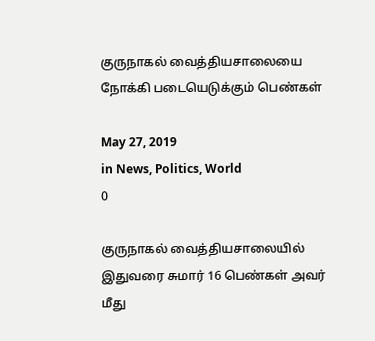குருநாகல் வைத்தியசாலையை நோக்கி படையெடுக்கும் பெண்கள்

May 27, 2019
in News, Politics, World
0

குருநாகல் வைத்தியசாலையில் இதுவரை சுமார் 16 பெண்கள் அவர் மீது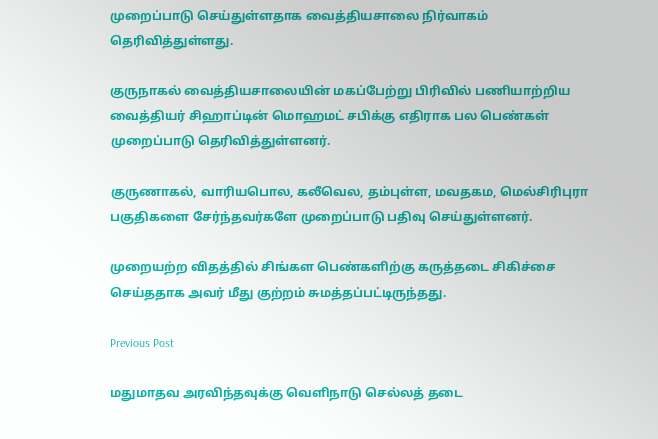முறைப்பாடு செய்துள்ளதாக வைத்தியசாலை நிர்வாகம் தெரிவித்துள்ளது.

குருநாகல் வைத்தியசாலையின் மகப்பேற்று பிரிவில் பணியாற்றிய வைத்தியர் சிஹாப்டின் மொஹமட் சபிக்கு எதிராக பல பெண்கள் முறைப்பாடு தெரிவித்துள்ளனர்.

குருணாகல், வாரியபொல, கலீவெல, தம்புள்ள, மவதகம, மெல்சிரிபுரா பகுதிகளை சேர்ந்தவர்களே முறைப்பாடு பதிவு செய்துள்ளனர்.

முறையற்ற விதத்தில் சிங்கள பெண்களிற்கு கருத்தடை சிகிச்சை செய்ததாக அவர் மீது குற்றம் சுமத்தப்பட்டிருந்தது.

Previous Post

மதுமாதவ அரவிந்தவுக்கு வெளிநாடு செல்லத் தடை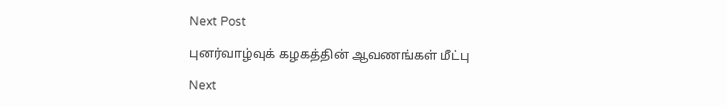Next Post

புனர்வாழ்வுக் கழகத்தின் ஆவணங்கள் மீட்பு

Next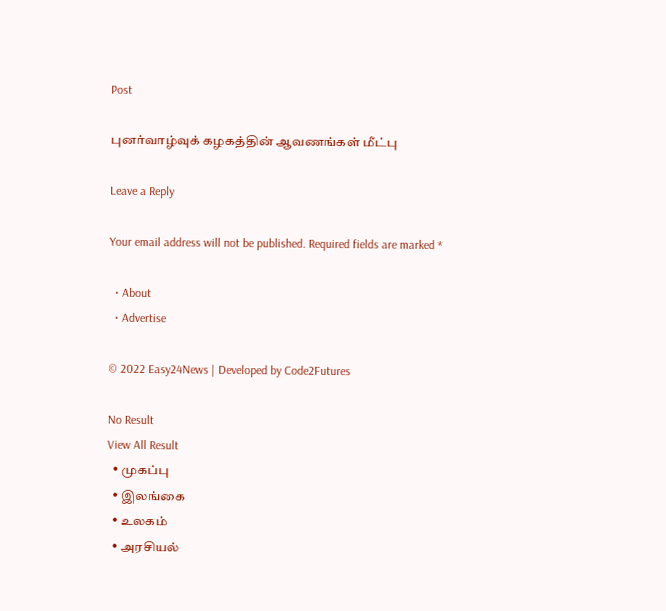Post

புனர்வாழ்வுக் கழகத்தின் ஆவணங்கள் மீட்பு

Leave a Reply

Your email address will not be published. Required fields are marked *

  • About
  • Advertise

© 2022 Easy24News | Developed by Code2Futures

No Result
View All Result
  • முகப்பு
  • இலங்கை
  • உலகம்
  • அரசியல்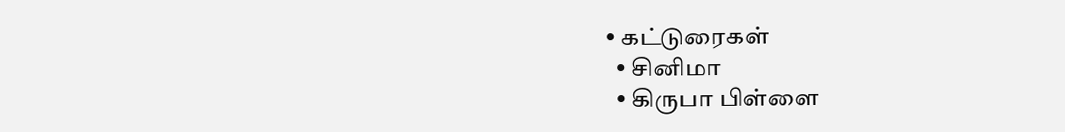• கட்டுரைகள்
  • சினிமா
  • கிருபா பிள்ளை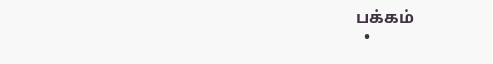பக்கம்
  •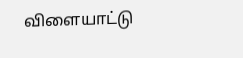விளையாட்டு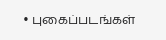• புகைப்படங்கள்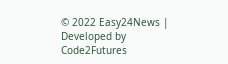© 2022 Easy24News | Developed by Code2Futures